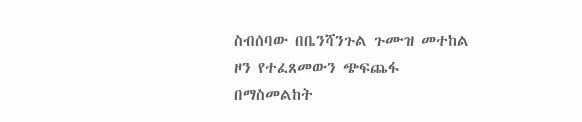ስብሰባው በቤንሻንጉል ጉሙዝ መተከል ዞን የተፈጸመውን ጭፍጨፋ በማስመልከት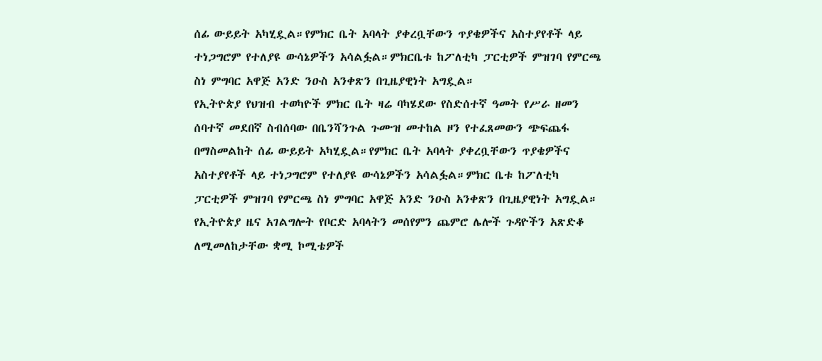ሰፊ ውይይት አካሂዷል።የምክር ቤት አባላት ያቀረቧቸውን ጥያቄዎችና አስተያየቶች ላይ ተነጋግሮም የተለያዩ ውሳኔዎችን አሳልፏል።ምክርቤቱ ከፖለቲካ ፓርቲዎች ምዝገባ የምርጫ ስነ ምግባር አዋጅ አንድ ንዑስ አንቀጽን በጊዜያዊነት አግዷል።
የኢትዮጵያ የህዝብ ተወካዮች ምክር ቤት ዛሬ ባካሄደው የስድሰተኛ ዓመት የሥራ ዘመን ሰባተኛ መደበኛ ስብሰባው በቤንሻንጉል ጉሙዝ መተከል ዞን የተፈጸመውን ጭፍጨፋ በማስመልከት ሰፊ ውይይት አካሂዷል።የምክር ቤት አባላት ያቀረቧቸውን ጥያቄዎችና አስተያየቶች ላይ ተነጋግሮም የተለያዩ ውሳኔዎችን አሳልፏል።ምክር ቤቱ ከፖለቲካ ፓርቲዎች ምዝገባ የምርጫ ስነ ምግባር አዋጅ አንድ ንዑስ አንቀጽን በጊዜያዊነት አግዷል። የኢትዮጵያ ዜና አገልግሎት የቦርድ አባላትን መሰየምን ጨምሮ ሌሎች ጉዳዮችን አጽድቆ ለሚመለከታቸው ቋሚ ኮሚቴዎች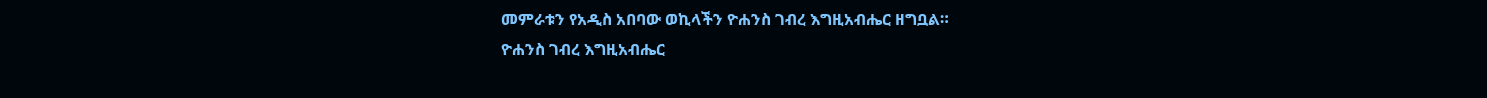መምራቱን የአዲስ አበባው ወኪላችን ዮሐንስ ገብረ እግዚአብሔር ዘግቧል።
ዮሐንስ ገብረ እግዚአብሔር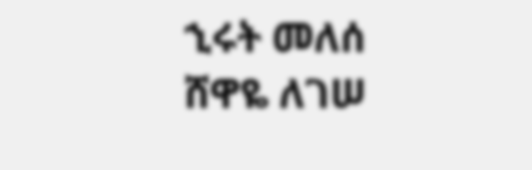ኂሩት መለሰ
ሸዋዬ ለገሠ